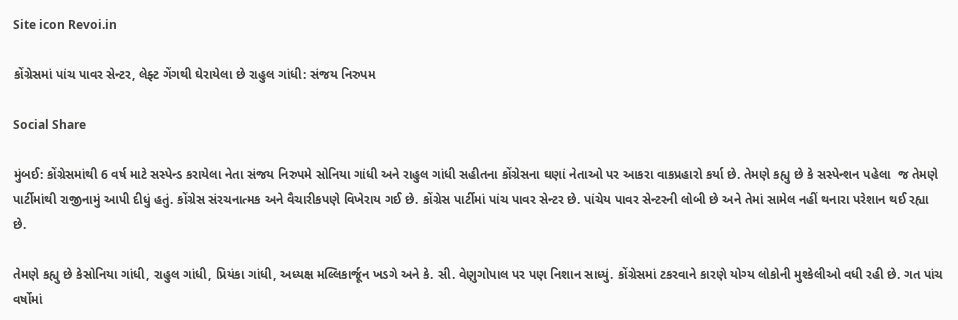Site icon Revoi.in

કોંગ્રેસમાં પાંચ પાવર સેન્ટર, લેફ્ટ ગેંગથી ઘેરાયેલા છે રાહુલ ગાંધી: સંજય નિરુપમ

Social Share

મુંબઈ: કોંગ્રેસમાંથી 6 વર્ષ માટે સસ્પેન્ડ કરાયેલા નેતા સંજય નિરુપમે સોનિયા ગાંધી અને રાહુલ ગાંધી સહીતના કોંગ્રેસના ઘણાં નેતાઓ પર આકરા વાકપ્રહારો કર્યા છે. તેમણે કહ્યુ છે કે સસ્પેન્શન પહેલા  જ તેમણે પાર્ટીમાંથી રાજીનામું આપી દીધું હતું. કોંગ્રેસ સંરચનાત્મક અને વૈચારીકપણે વિખેરાય ગઈ છે. કોંગ્રેસ પાર્ટીમાં પાંચ પાવર સેન્ટર છે. પાંચેય પાવર સેન્ટરની લોબી છે અને તેમાં સામેલ નહીં થનારા પરેશાન થઈ રહ્યા છે.

તેમણે કહ્યુ છે કેસોનિયા ગાંધી, રાહુલ ગાંધી, પ્રિયંકા ગાંધી, અધ્યક્ષ મલ્લિકાર્જૂન ખડગે અને કે. સી. વેણુગોપાલ પર પણ નિશાન સાધ્યું. કોંગ્રેસમાં ટકરવાને કારણે યોગ્ય લોકોની મુશ્કેલીઓ વધી રહી છે. ગત પાંચ વર્ષોમાં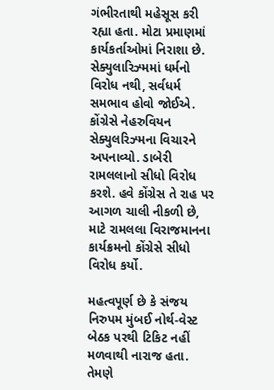ગંભીરતાથી મહેસૂસ કરી રહ્યા હતા. મોટા પ્રમાણમાં કાર્યકર્તાઓમાં નિરાશા છે. સેક્યુલારિઝ્મમાં ધર્મનો વિરોધ નથી, સર્વધર્મ સમભાવ હોવો જોઈએ. કોંગ્રેસે નેહરુવિયન સેક્યુલરિઝ્મના વિચારને અપનાવ્યો. ડાબેરી રામલલાનો સીધો વિરોધ કરશે. હવે કોંગ્રેસ તે રાહ પર આગળ ચાલી નીકળી છે, માટે રામલલા વિરાજમાનના કાર્યક્રમનો કોંગ્રેસે સીધો વિરોધ કર્યો.

મહત્વપૂર્ણ છે કે સંજય નિરુપમ મુંબઈ નોર્થ-વેસ્ટ બેઠક પરથી ટિકિટ નહીં મળવાથી નારાજ હતા. તેમણે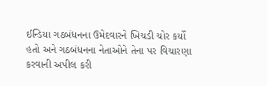ઈન્ડિયા ગઠબંધનના ઉમેદવારને ખિચડી ચોર કર્યો હતો અને ગઠબંધનના નેતાઓને તેના પર વિચારણા કરવાની અપીલ કરી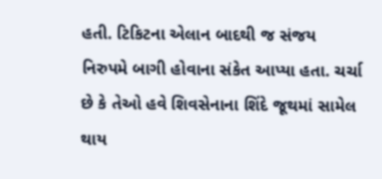હતી. ટિકિટના એલાન બાદથી જ સંજય નિરુપમે બાગી હોવાના સંકેત આપ્યા હતા. ચર્ચા છે કે તેઓ હવે શિવસેનાના શિંદે જૂથમાં સામેલ થાય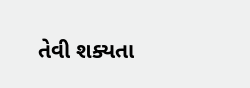તેવી શક્યતા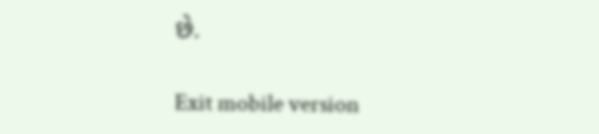છે.

Exit mobile version